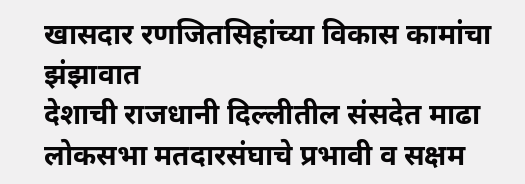खासदार रणजितसिहांच्या विकास कामांचा झंझावात
देशाची राजधानी दिल्लीतील संसदेत माढा लोकसभा मतदारसंघाचे प्रभावी व सक्षम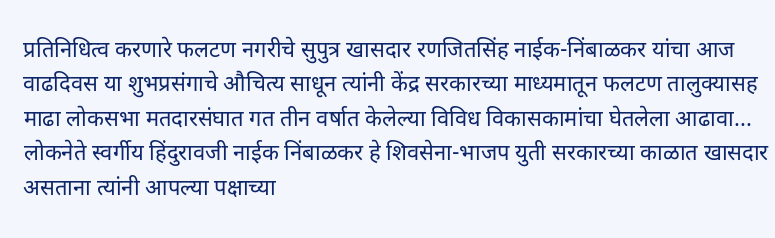प्रतिनिधित्व करणारे फलटण नगरीचे सुपुत्र खासदार रणजितसिंह नाईक-निंबाळकर यांचा आज वाढदिवस या शुभप्रसंगाचे औचित्य साधून त्यांनी केंद्र सरकारच्या माध्यमातून फलटण तालुक्यासह माढा लोकसभा मतदारसंघात गत तीन वर्षात केलेल्या विविध विकासकामांचा घेतलेला आढावा...
लोकनेते स्वर्गीय हिंदुरावजी नाईक निंबाळकर हे शिवसेना-भाजप युती सरकारच्या काळात खासदार असताना त्यांनी आपल्या पक्षाच्या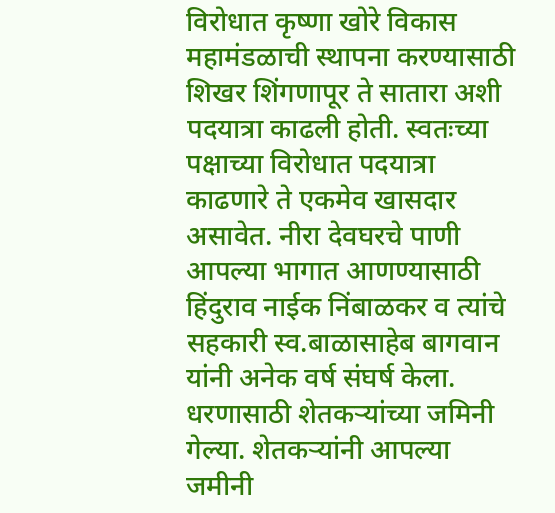विरोधात कृष्णा खोरे विकास महामंडळाची स्थापना करण्यासाठी शिखर शिंगणापूर ते सातारा अशी पदयात्रा काढली होती. स्वतःच्या पक्षाच्या विरोधात पदयात्रा काढणारे ते एकमेव खासदार असावेत. नीरा देवघरचे पाणी आपल्या भागात आणण्यासाठी हिंदुराव नाईक निंबाळकर व त्यांचे सहकारी स्व.बाळासाहेब बागवान यांनी अनेक वर्ष संघर्ष केला.
धरणासाठी शेतकऱ्यांच्या जमिनी गेल्या. शेतकऱ्यांनी आपल्या जमीनी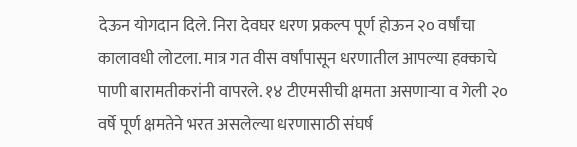देऊन योगदान दिले. निरा देवघर धरण प्रकल्प पूर्ण होऊन २० वर्षांचा कालावधी लोटला. मात्र गत वीस वर्षांपासून धरणातील आपल्या हक्काचे पाणी बारामतीकरांनी वापरले. १४ टीएमसीची क्षमता असणाऱ्या व गेली २० वर्षे पूर्ण क्षमतेने भरत असलेल्या धरणासाठी संघर्ष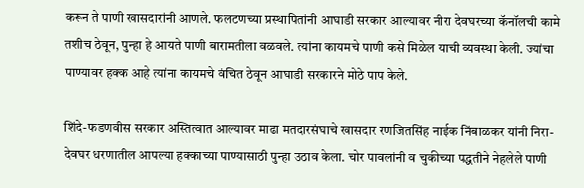करून ते पाणी खासदारांनी आणले. फलटणच्या प्रस्थापितांनी आघाडी सरकार आल्यावर नीरा देवघरच्या कॅनॉलची कामे तशीच ठेवून, पुन्हा हे आयते पाणी बारामतीला वळवले. त्यांना कायमचे पाणी कसे मिळेल याची व्यवस्था केली. ज्यांचा पाण्यावर हक्क आहे त्यांना कायमचे वंचित ठेवून आघाडी सरकारने मोठे पाप केले.

शिंदे-फडणवीस सरकार अस्तित्वात आल्यावर माढा मतदारसंघाचे खासदार रणजितसिंह नाईक निंबाळकर यांनी निरा-देवघर धरणातील आपल्या हक्काच्या पाण्यासाठी पुन्हा उठाव केला. चोर पावलांनी व चुकीच्या पद्धतीने नेहलेले पाणी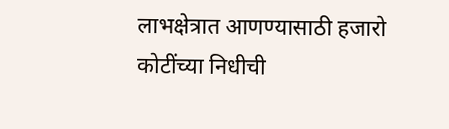लाभक्षेत्रात आणण्यासाठी हजारो कोटींच्या निधीची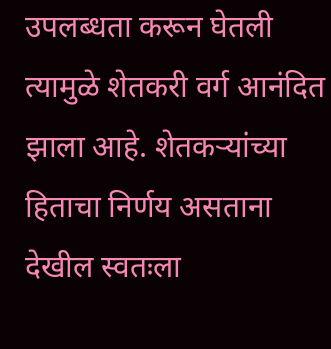उपलब्धता करून घेतली त्यामुळे शेतकरी वर्ग आनंदित झाला आहे. शेतकऱ्यांच्या हिताचा निर्णय असताना देखील स्वतःला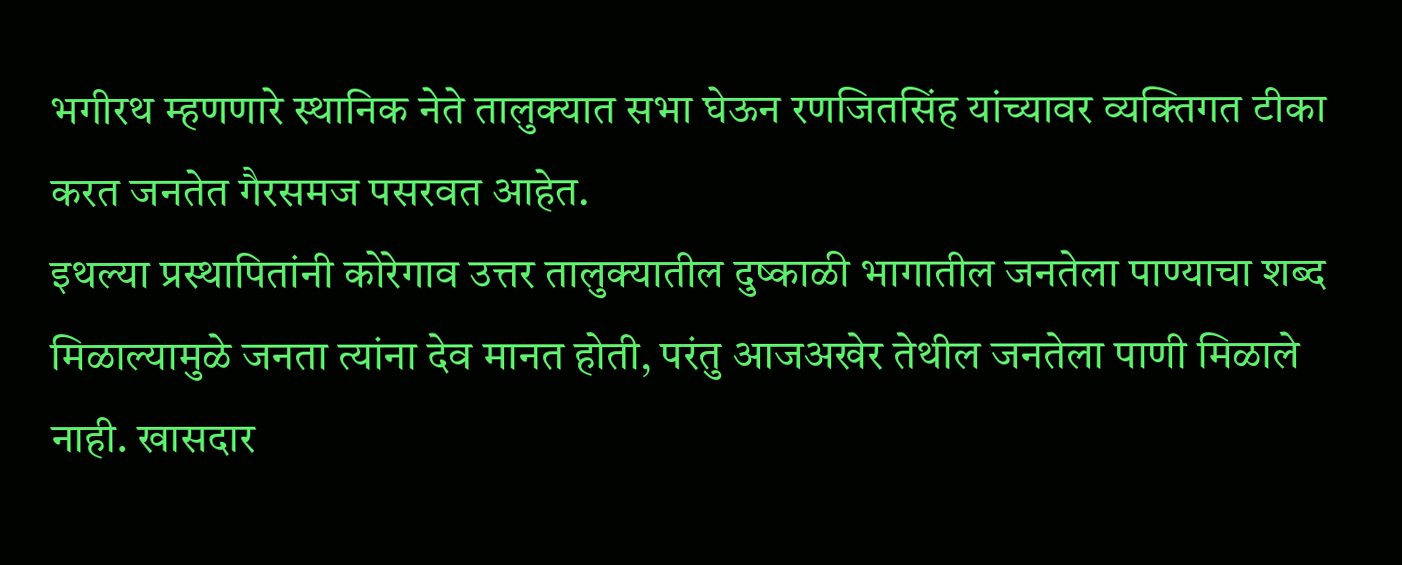भगीरथ म्हणणारे स्थानिक नेते तालुक्यात सभा घेऊन रणजितसिंह यांच्यावर व्यक्तिगत टीका करत जनतेत गैरसमज पसरवत आहेत.
इथल्या प्रस्थापितांनी कोरेगाव उत्तर तालुक्यातील दुष्काळी भागातील जनतेला पाण्याचा शब्द मिळाल्यामुळे जनता त्यांना देव मानत होती, परंतु आजअखेर तेथील जनतेला पाणी मिळाले नाही. खासदार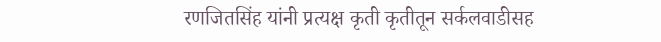रणजितसिंह यांनी प्रत्यक्ष कृती कृतीतून सर्कलवाडीसह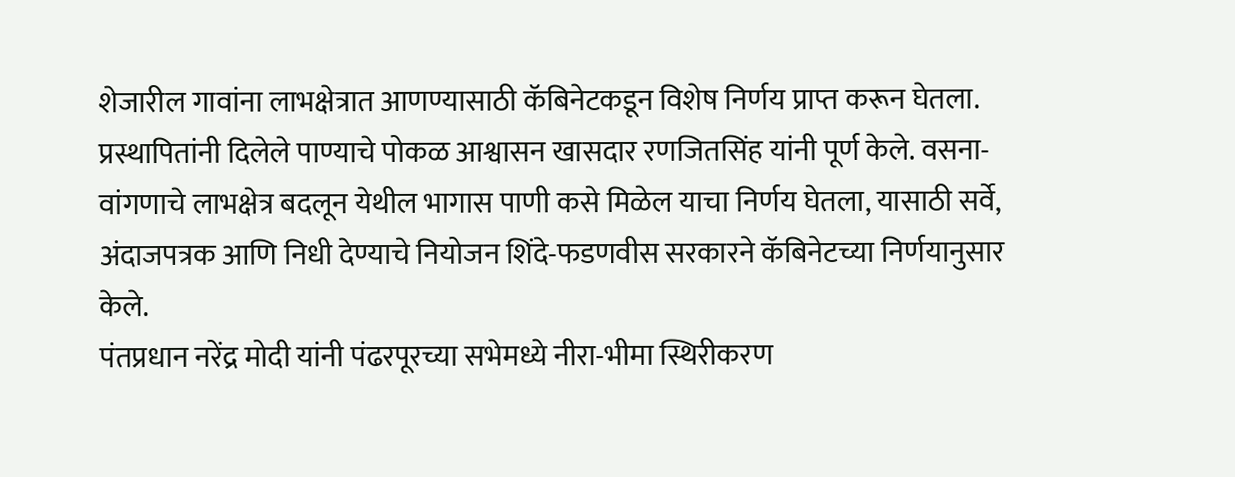शेजारील गावांना लाभक्षेत्रात आणण्यासाठी कॅबिनेटकडून विशेष निर्णय प्राप्त करून घेतला. प्रस्थापितांनी दिलेले पाण्याचे पोकळ आश्वासन खासदार रणजितसिंह यांनी पूर्ण केले. वसना-वांगणाचे लाभक्षेत्र बदलून येथील भागास पाणी कसे मिळेल याचा निर्णय घेतला, यासाठी सर्वे, अंदाजपत्रक आणि निधी देण्याचे नियोजन शिंदे-फडणवीस सरकारने कॅबिनेटच्या निर्णयानुसार केले.
पंतप्रधान नरेंद्र मोदी यांनी पंढरपूरच्या सभेमध्ये नीरा-भीमा स्थिरीकरण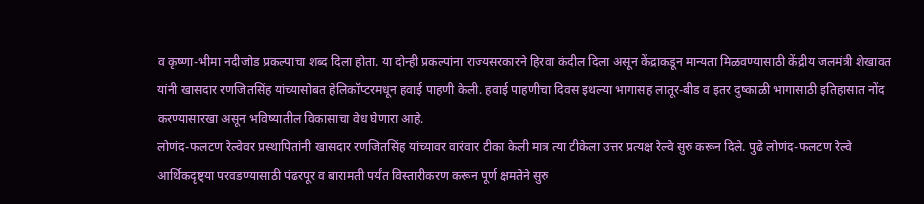व कृष्णा-भीमा नदीजोड प्रकल्पाचा शब्द दिला होता. या दोन्ही प्रकल्पांना राज्यसरकारने हिरवा कंदील दिला असून केंद्राकडून मान्यता मिळवण्यासाठी केंद्रीय जलमंत्री शेखावत यांनी खासदार रणजितसिंह यांच्यासोबत हेलिकॉप्टरमधून हवाई पाहणी केली. हवाई पाहणीचा दिवस इथल्या भागासह लातूर-बीड व इतर दुष्काळी भागासाठी इतिहासात नोंद करण्यासारखा असून भविष्यातील विकासाचा वेध घेणारा आहे.
लोणंद-फलटण रेल्वेवर प्रस्थापितांनी खासदार रणजितसिंह यांच्यावर वारंवार टीका केली मात्र त्या टीकेला उत्तर प्रत्यक्ष रेल्वे सुरु करून दिले. पुढे लोणंद-फलटण रेल्वे आर्थिकदृष्ट्या परवडण्यासाठी पंढरपूर व बारामती पर्यंत विस्तारीकरण करून पूर्ण क्षमतेने सुरु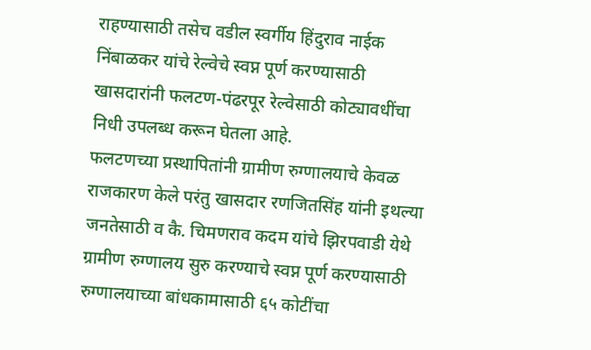राहण्यासाठी तसेच वडील स्वर्गीय हिंदुराव नाईक निंबाळकर यांचे रेल्वेचे स्वप्न पूर्ण करण्यासाठी खासदारांनी फलटण-पंढरपूर रेल्वेसाठी कोट्यावधींचा निधी उपलब्ध करून घेतला आहे.
फलटणच्या प्रस्थापितांनी ग्रामीण रुग्णालयाचे केवळ राजकारण केले परंतु खासदार रणजितसिंह यांनी इथल्या जनतेसाठी व कै. चिमणराव कदम यांचे झिरपवाडी येथे ग्रामीण रुग्णालय सुरु करण्याचे स्वप्न पूर्ण करण्यासाठी रुग्णालयाच्या बांधकामासाठी ६५ कोटींचा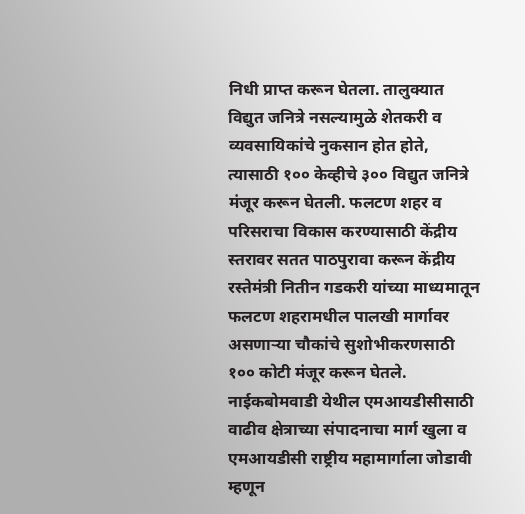निधी प्राप्त करून घेतला. तालुक्यात विद्युत जनित्रे नसल्यामुळे शेतकरी व व्यवसायिकांचे नुकसान होत होते, त्यासाठी १०० केव्हीचे ३०० विद्युत जनित्रे मंजूर करून घेतली. फलटण शहर व परिसराचा विकास करण्यासाठी केंद्रीय स्तरावर सतत पाठपुरावा करून केंद्रीय रस्तेमंत्री नितीन गडकरी यांच्या माध्यमातून फलटण शहरामधील पालखी मार्गावर असणाऱ्या चौकांचे सुशोभीकरणसाठी १०० कोटी मंजूर करून घेतले. नाईकबोमवाडी येथील एमआयडीसीसाठी वाढीव क्षेत्राच्या संपादनाचा मार्ग खुला व एमआयडीसी राष्ट्रीय महामार्गाला जोडावी म्हणून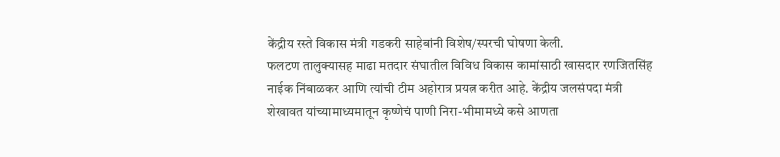केंद्रीय रस्ते विकास मंत्री गडकरी साहेबांनी विशेष/स्परची घोषणा केली.
फलटण तालुक्यासह माढा मतदार संघातील विविध विकास कामांसाठी खासदार रणजितसिंह नाईक निंबाळकर आणि त्यांची टीम अहोरात्र प्रयत्न करीत आहे. केंद्रीय जलसंपदा मंत्री शेखावत यांच्यामाध्यमातून कृष्णेचं पाणी निरा-भीमामध्ये कसे आणता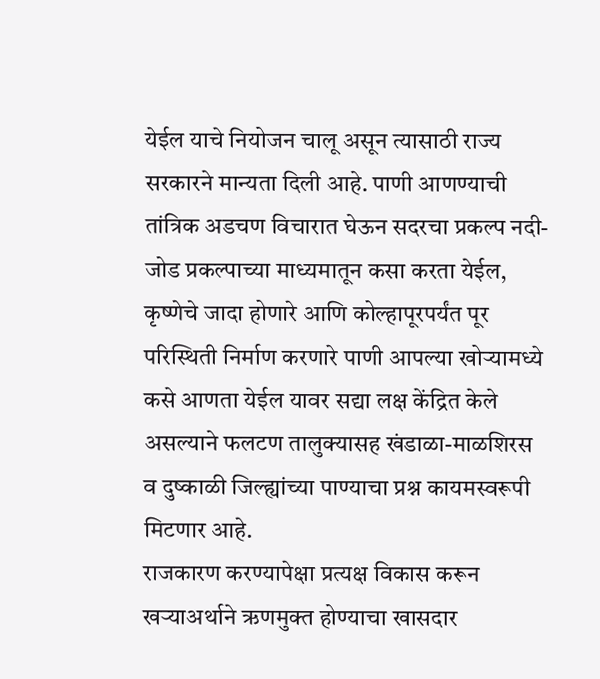येईल याचे नियोजन चालू असून त्यासाठी राज्य सरकारने मान्यता दिली आहे. पाणी आणण्याची तांत्रिक अडचण विचारात घेऊन सदरचा प्रकल्प नदी-जोड प्रकल्पाच्या माध्यमातून कसा करता येईल, कृष्णेचे जादा होणारे आणि कोल्हापूरपर्यंत पूर परिस्थिती निर्माण करणारे पाणी आपल्या खोऱ्यामध्ये कसे आणता येईल यावर सद्या लक्ष केंद्रित केले असल्याने फलटण तालुक्यासह खंडाळा-माळशिरस व दुष्काळी जिल्ह्यांच्या पाण्याचा प्रश्न कायमस्वरूपी मिटणार आहे.
राजकारण करण्यापेक्षा प्रत्यक्ष विकास करून खऱ्याअर्थाने ऋणमुक्त होण्याचा खासदार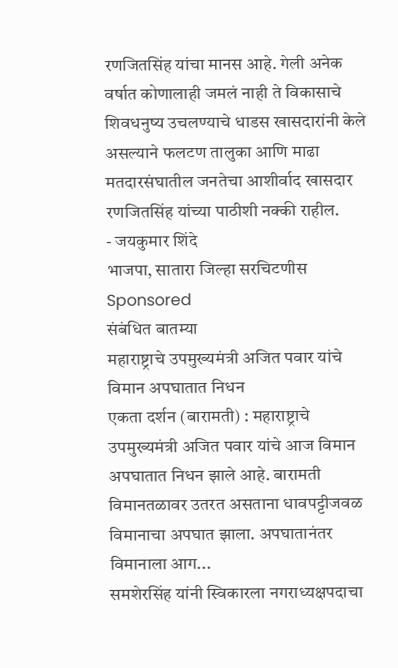रणजितसिंह यांचा मानस आहे. गेली अनेक वर्षात कोणालाही जमलं नाही ते विकासाचे शिवधनुष्य उचलण्याचे धाडस खासदारांनी केले असल्याने फलटण तालुका आणि माढा मतदारसंघातील जनतेचा आशीर्वाद खासदार रणजितसिंह यांच्या पाठीशी नक्की राहील.
- जयकुमार शिंदे
भाजपा, सातारा जिल्हा सरचिटणीस
Sponsored
संबंधित बातम्या
महाराष्ट्राचे उपमुख्यमंत्री अजित पवार यांचे विमान अपघातात निधन
एकता दर्शन (बारामती) : महाराष्ट्राचे उपमुख्यमंत्री अजित पवार यांचे आज विमान अपघातात निधन झाले आहे. बारामती विमानतळावर उतरत असताना धावपट्टीजवळ विमानाचा अपघात झाला. अपघातानंतर विमानाला आग...
समशेरसिंह यांनी स्विकारला नगराध्यक्षपदाचा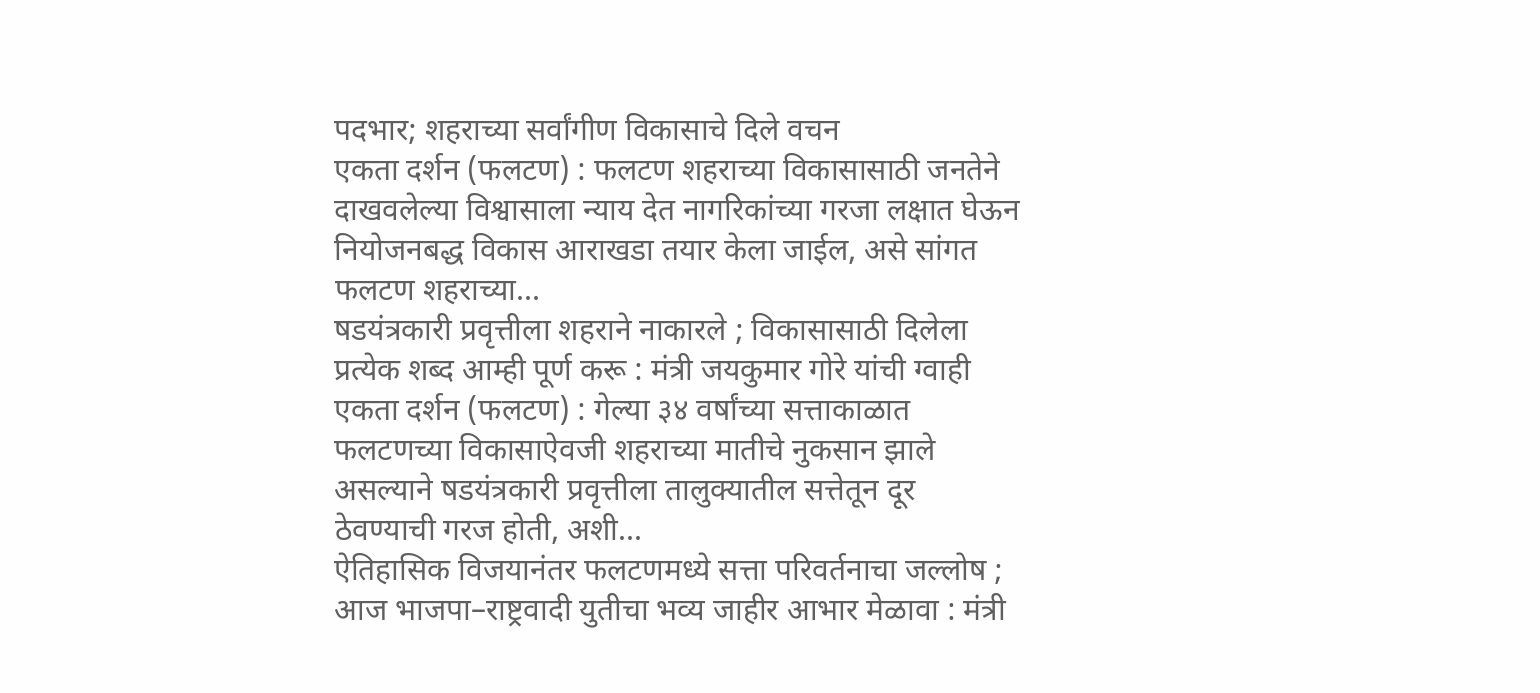पदभार; शहराच्या सर्वांगीण विकासाचे दिले वचन
एकता दर्शन (फलटण) : फलटण शहराच्या विकासासाठी जनतेने दाखवलेल्या विश्वासाला न्याय देत नागरिकांच्या गरजा लक्षात घेऊन नियोजनबद्ध विकास आराखडा तयार केला जाईल, असे सांगत फलटण शहराच्या...
षडयंत्रकारी प्रवृत्तीला शहराने नाकारले ; विकासासाठी दिलेला प्रत्येक शब्द आम्ही पूर्ण करू : मंत्री जयकुमार गोरे यांची ग्वाही
एकता दर्शन (फलटण) : गेल्या ३४ वर्षांच्या सत्ताकाळात फलटणच्या विकासाऐवजी शहराच्या मातीचे नुकसान झाले असल्याने षडयंत्रकारी प्रवृत्तीला तालुक्यातील सत्तेतून दूर ठेवण्याची गरज होती, अशी...
ऐतिहासिक विजयानंतर फलटणमध्ये सत्ता परिवर्तनाचा जल्लोष ; आज भाजपा–राष्ट्रवादी युतीचा भव्य जाहीर आभार मेळावा : मंत्री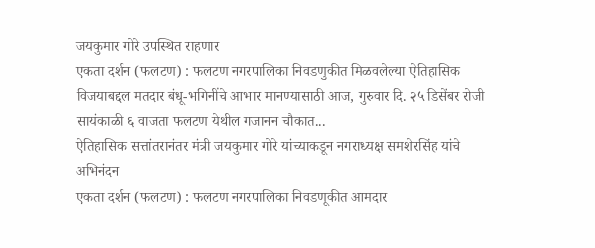जयकुमार गोरे उपस्थित राहणार
एकता दर्शन (फलटण) : फलटण नगरपालिका निवडणुकीत मिळवलेल्या ऐतिहासिक विजयाबद्दल मतदार बंधू-भगिनींचे आभार मानण्यासाठी आज, गुरुवार दि. २५ डिसेंबर रोजी सायंकाळी ६ वाजता फलटण येथील गजानन चौकात...
ऐतिहासिक सत्तांतरानंतर मंत्री जयकुमार गोरे यांच्याकडून नगराध्यक्ष समशेरसिंह यांचे अभिनंदन
एकता दर्शन (फलटण) : फलटण नगरपालिका निवडणूकीत आमदार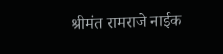श्रीमंत रामराजे नाईक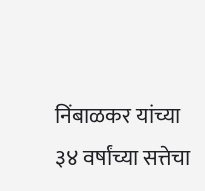निंबाळकर यांच्या ३४ वर्षांच्या सत्तेचा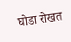घोडा रोखत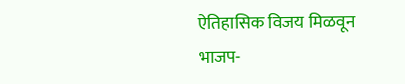ऐतिहासिक विजय मिळवून भाजप-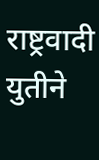राष्ट्रवादी युतीने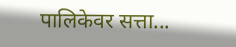पालिकेवर सत्ता...